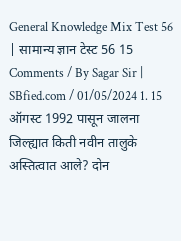General Knowledge Mix Test 56 | सामान्य ज्ञान टेस्ट 56 15 Comments / By Sagar Sir | SBfied.com / 01/05/2024 1. 15 ऑगस्ट 1992 पासून जालना जिल्ह्यात किती नवीन तालुके अस्तित्वात आले? दोन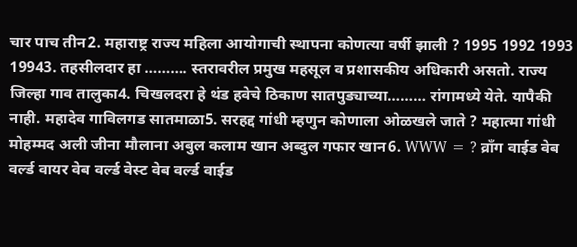चार पाच तीन2. महाराष्ट्र राज्य महिला आयोगाची स्थापना कोणत्या वर्षी झाली ? 1995 1992 1993 19943. तहसीलदार हा ………. स्तरावरील प्रमुख महसूल व प्रशासकीय अधिकारी असतो. राज्य जिल्हा गाव तालुका4. चिखलदरा हे थंड हवेचे ठिकाण सातपुड्याच्या……… रांगामध्ये येते. यापैकी नाही. महादेव गाविलगड सातमाळा5. सरहद्द गांधी म्हणुन कोणाला ओळखले जाते ? महात्मा गांधी मोहम्मद अली जीना मौलाना अबुल कलाम खान अब्दुल गफार खान6. WWW = ? व्राँग वाईड वेब वर्ल्ड वायर वेब वर्ल्ड वेस्ट वेब वर्ल्ड वाईड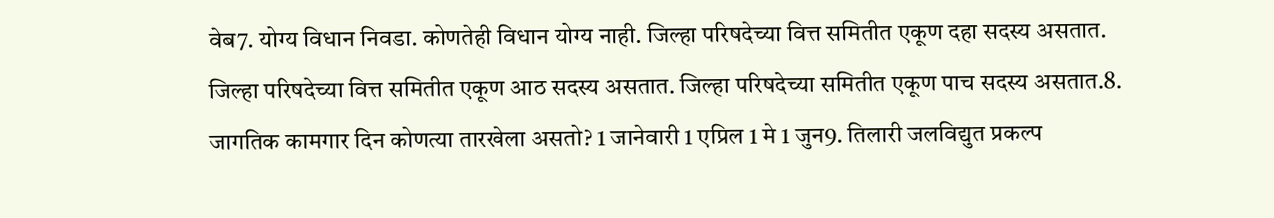वेब7. योग्य विधान निवडा. कोणतेही विधान योग्य नाही. जिल्हा परिषदेच्या वित्त समितीत एकूण दहा सदस्य असतात. जिल्हा परिषदेच्या वित्त समितीत एकूण आठ सदस्य असतात. जिल्हा परिषदेच्या समितीत एकूण पाच सदस्य असतात.8. जागतिक कामगार दिन कोणत्या तारखेला असतो? 1 जानेवारी 1 एप्रिल 1 मे 1 जुन9. तिलारी जलविद्युत प्रकल्प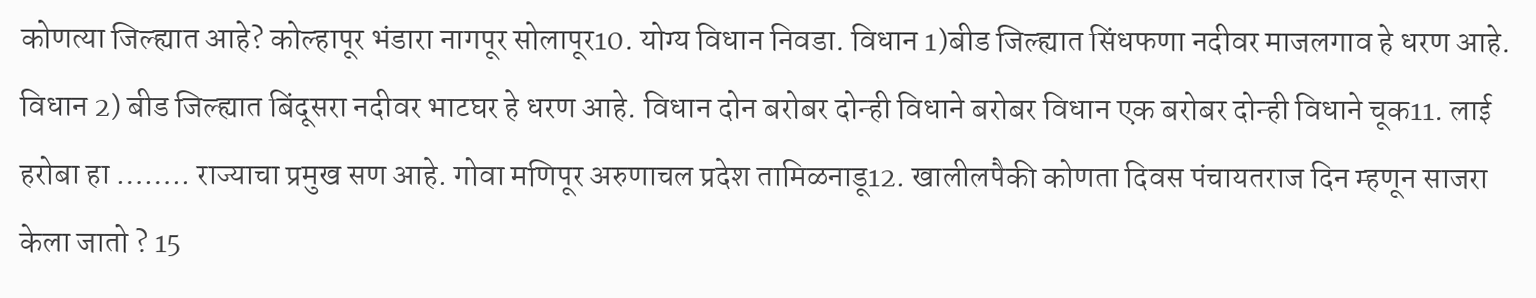कोणत्या जिल्ह्यात आहे? कोल्हापूर भंडारा नागपूर सोलापूर10. योग्य विधान निवडा. विधान 1)बीड जिल्ह्यात सिंधफणा नदीवर माजलगाव हे धरण आहे. विधान 2) बीड जिल्ह्यात बिंदूसरा नदीवर भाटघर हे धरण आहे. विधान दोन बरोबर दोन्ही विधाने बरोबर विधान एक बरोबर दोन्ही विधाने चूक11. लाई हरोबा हा …….. राज्याचा प्रमुख सण आहे. गोवा मणिपूर अरुणाचल प्रदेश तामिळनाडू12. खालीलपैकी कोणता दिवस पंचायतराज दिन म्हणून साजरा केला जातो ? 15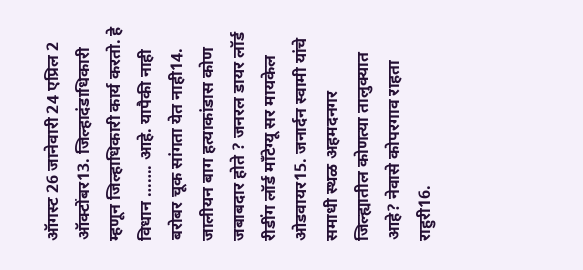ऑगस्ट 26 जानेवारी 24 एप्रिल 2 ऑक्टोंबर13. जिल्हादंडाधिकारी म्हणून जिल्हाधिकारी कार्य करतो. हे विधान ……. आहे. यापैकी नाही बरोबर चूक सांगता येत नाही14. जालीयन बाग हत्याकांडास कोण जबाबदार होते ? जनरल डायर लॉर्ड रीडींग लॉर्ड मॉंटेग्यू सर मायकेल ओडवायर15. जनार्दन स्वामी यांचे समाधी स्थळ अहमदनगर जिल्ह्यातील कोणत्या तालुक्यात आहे? नेवासे कोपरगाव राहता राहुरी16.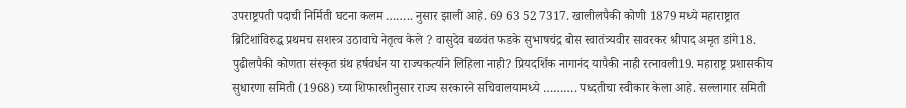उपराष्ट्रपती पदाची निर्मिती घटना कलम …….. नुसार झाली आहे. 69 63 52 7317. खालीलपैकी कोणी 1879 मध्ये महाराष्ट्रात ब्रिटिशांविरुद्ध प्रथमच सशस्त्र उठावाचे नेतृत्व केले ? वासुदेव बळवंत फडके सुभाषचंद्र बोस स्वातंत्र्यवीर सावरकर श्रीपाद अमृत डांगे18. पुढीलपैकी कोणता संस्कृत ग्रंथ हर्षवर्धन या राज्यकर्त्याने लिहिला नाही? प्रियदर्शिक नागानंद यापैकी नाही रत्नावली19. महाराष्ट्र प्रशासकीय सुधारणा समिती (1968) च्या शिफारशीनुसार राज्य सरकारने सचिवालयामध्ये ………. पध्दतीचा स्वीकार केला आहे. सल्लागार समिती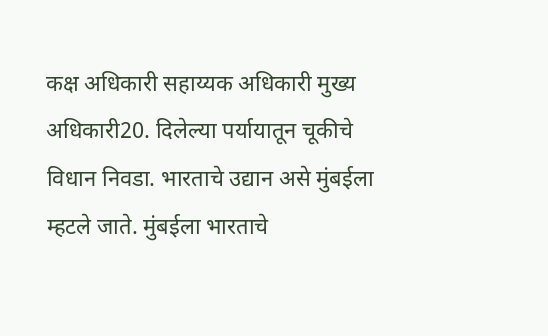कक्ष अधिकारी सहाय्यक अधिकारी मुख्य अधिकारी20. दिलेल्या पर्यायातून चूकीचे विधान निवडा. भारताचे उद्यान असे मुंबईला म्हटले जाते. मुंबईला भारताचे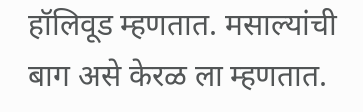हॉलिवूड म्हणतात. मसाल्यांची बाग असे केरळ ला म्हणतात.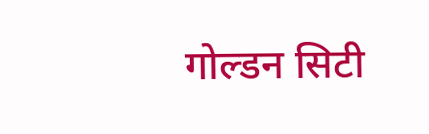गोल्डन सिटी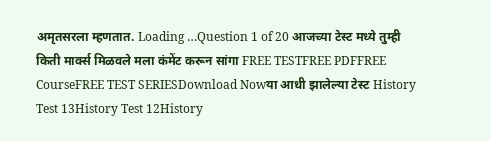अमृतसरला म्हणतात. Loading …Question 1 of 20 आजच्या टेस्ट मध्ये तुम्ही किती मार्क्स मिळवले मला कंमेंट करून सांगा FREE TESTFREE PDFFREE CourseFREE TEST SERIESDownload Nowया आधी झालेल्या टेस्ट History Test 13History Test 12History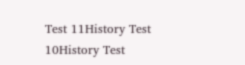Test 11History Test 10History Test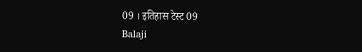09 । इतिहास टेस्ट 09
Balaji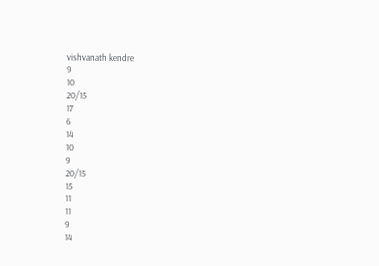vishvanath kendre
9
10
20/15
17
6
14
10
9
20/15
15
11
11
9
14